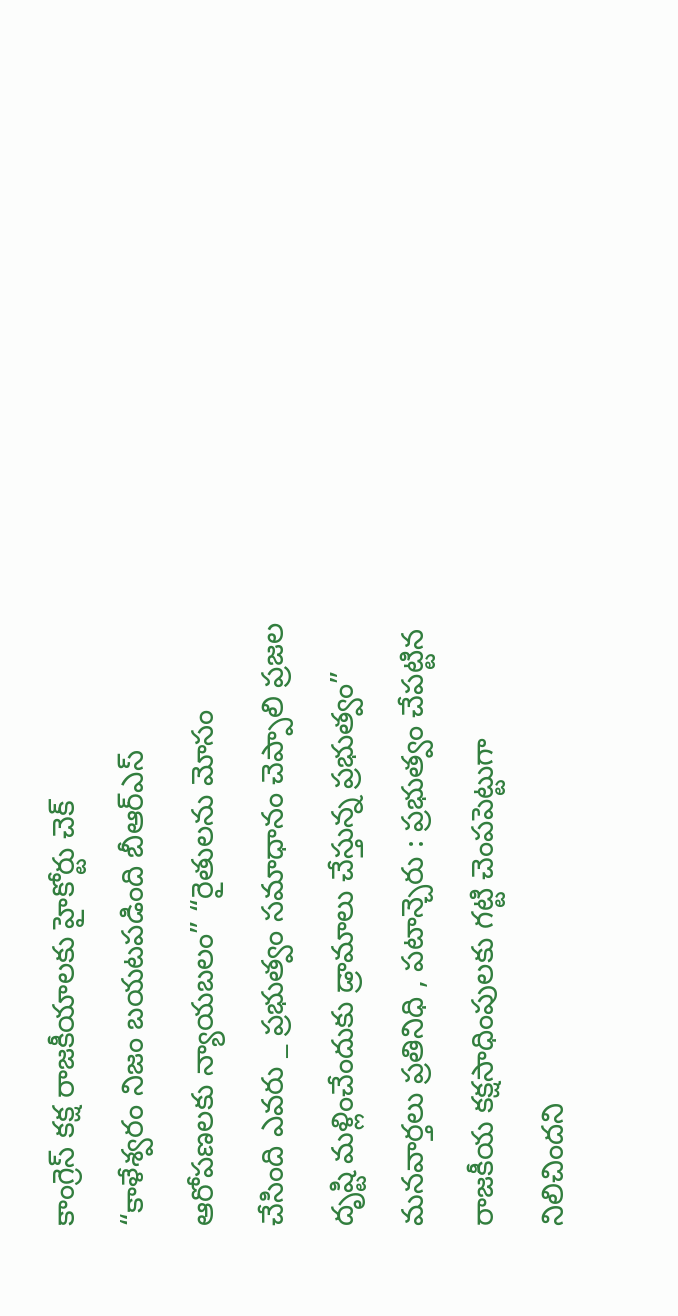కాంగ్రెస్ కక్ష రాజకీయాలకు హైకోర్టు చెక్
“కాళేశ్వరం నిజం బయటపడింది బీఆర్ఎస్ ఆరోపణలకు న్యాయబలం” “రైతులను మోసం చేసింది ఎవరు _ ప్రభుత్వం సమాధానం చెప్పాలి ప్రజల దృష్టి మళ్లించేందుకు డ్రామాలు చేస్తున్న ప్రభుత్వం” మనవార్తలు ప్రతినిధి , పటాన్చెరు : ప్రభుత్వం చేపట్టిన రాజకీయ కక్షసాధింపులకు గట్టి చెంపపెట్టుగా నిలిచిందని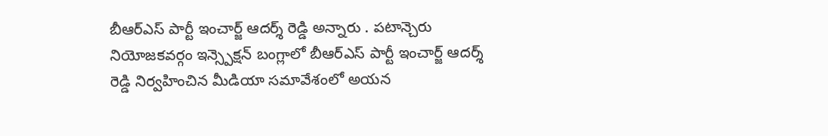బీఆర్ఎస్ పార్టీ ఇంచార్జ్ ఆదర్శ్ రెడ్డి అన్నారు . పటాన్చెరు నియోజకవర్గం ఇన్స్పెక్షన్ బంగ్లాలో బీఆర్ఎస్ పార్టీ ఇంచార్జ్ ఆదర్శ్ రెడ్డి నిర్వహించిన మీడియా సమావేశంలో అయన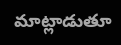మాట్లాడుతూ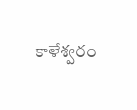కాళేశ్వరం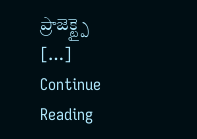ప్రాజెక్ట్పై […]
Continue Reading